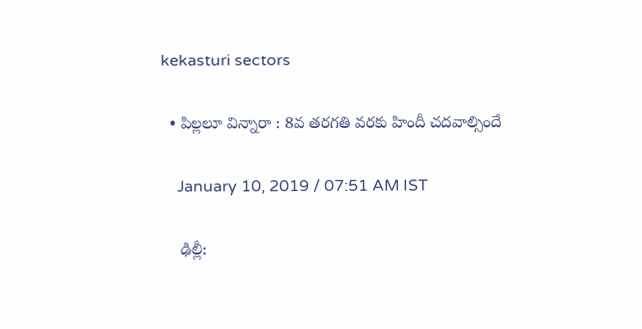kekasturi sectors

  • పిల్లలూ విన్నారా : 8వ తరగతి వరకు హిందీ చదవాల్సిందే

    January 10, 2019 / 07:51 AM IST

    ఢిల్లీ: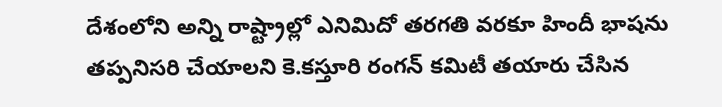దేశంలోని అన్ని రాష్ట్రాల్లో ఎనిమిదో తరగతి వరకూ హిందీ భాషను తప్పనిసరి చేయాలని కె.కస్తూరి రంగన్‌ కమిటీ తయారు చేసిన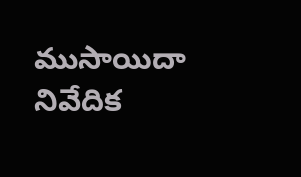ముసాయిదా నివేదిక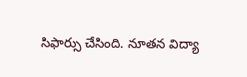సిఫార్సు చేసింది. నూతన విద్యా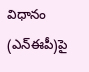విధానం (ఎన్‌ఈపీ)పై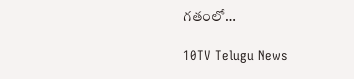గతంలో…

10TV Telugu News